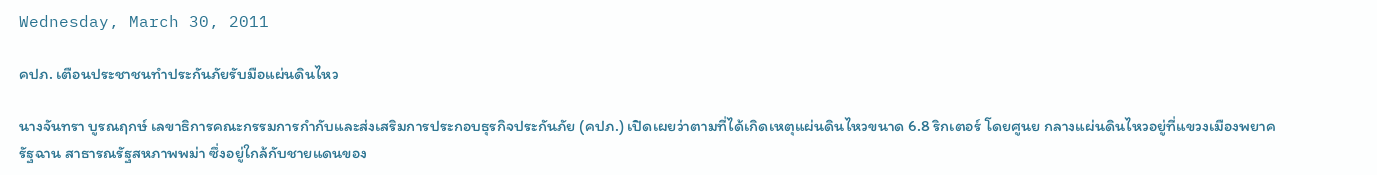Wednesday, March 30, 2011

คปภ. เตือนประชาชนทำประกันภัยรับมือแผ่นดินไหว

นางจันทรา บูรณฤกษ์ เลขาธิการคณะกรรมการกำกับและส่งเสริมการประกอบธุรกิจประกันภัย (คปภ.) เปิดเผยว่าตามที่ได้เกิดเหตุแผ่นดินไหวขนาด 6.8 ริกเตอร์ โดยศูนย กลางแผ่นดินไหวอยู่ที่แขวงเมืองพยาค รัฐฉาน สาธารณรัฐสหภาพพม่า ซึ่งอยู่ใกล้กับชายแดนของ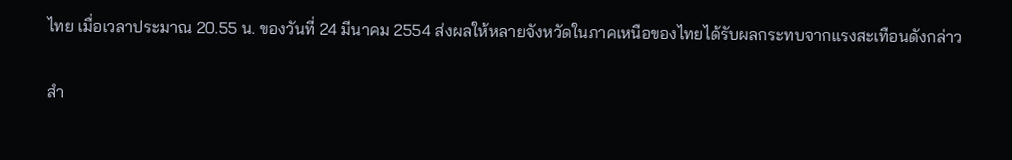ไทย เมื่อเวลาประมาณ 20.55 น. ของวันที่ 24 มีนาคม 2554 ส่งผลให้หลายจังหวัดในภาคเหนือของไทยได้รับผลกระทบจากแรงสะเทือนดังกล่าว

สำ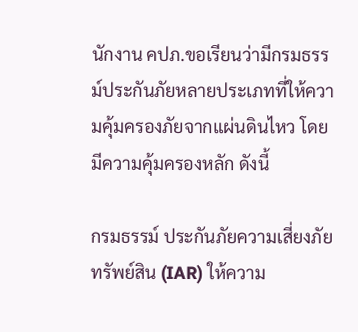นักงาน คปภ.ขอเรียนว่ามีกรมธรรม์ประกันภัยหลายประเภทที่ให้ความคุ้มครองภัยจากแผ่นดินไหว โดยมีความคุ้มครองหลัก ดังนี้

กรมธรรม์ ประกันภัยความเสี่ยงภัยทรัพย์สิน (IAR) ให้ความ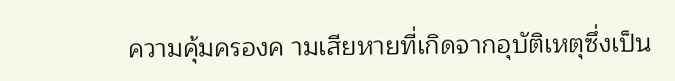ความคุ้มครองค ามเสียหายที่เกิดจากอุบัติเหตุซึ่งเป็น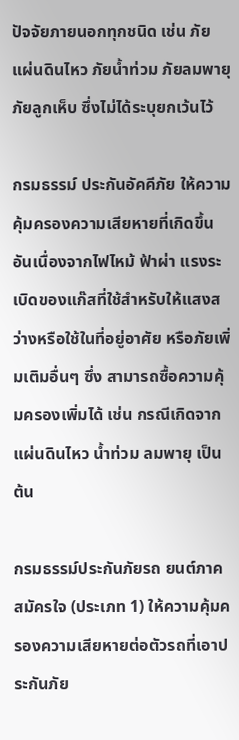ปัจจัยภายนอกทุกชนิด เช่น ภัยแผ่นดินไหว ภัยน้ำท่วม ภัยลมพายุ ภัยลูกเห็บ ซึ่งไม่ได้ระบุยกเว้นไว้

กรมธรรม์ ประกันอัคคีภัย ให้ความคุ้มครองความเสียหายที่เกิดขึ้นอันเนื่องจากไฟไหม้ ฟ้าผ่า แรงระเบิดของแก๊สที่ใช้สำหรับให้แสงสว่างหรือใช้ในที่อยู่อาศัย หรือภัยเพิ่มเติมอื่นๆ ซึ่ง สามารถซื้อความคุ้มครองเพิ่มได้ เช่น กรณีเกิดจากแผ่นดินไหว น้ำท่วม ลมพายุ เป็นต้น

กรมธรรม์ประกันภัยรถ ยนต์ภาคสมัครใจ (ประเภท 1) ให้ความคุ้มครองความเสียหายต่อตัวรถที่เอาประกันภัย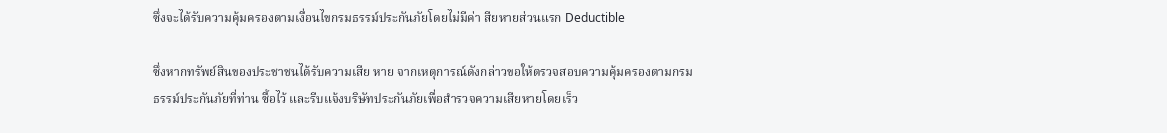ซึ่งจะได้รับความคุ้มครองตามเงื่อนไขกรมธรรม์ประกันภัยโดยไม่มีค่า สียหายส่วนแรก Deductible

ซึ่งหากทรัพย์สินของประชาชนได้รับความเสีย หาย จากเหตุการณ์ดังกล่าวขอให้ตรวจสอบความคุ้มครองตามกรมธรรม์ประกันภัยที่ท่าน ซื้อไว้ และรีบแจ้งบริษัทประกันภัยเพื่อสำรวจความเสียหายโดยเร็ว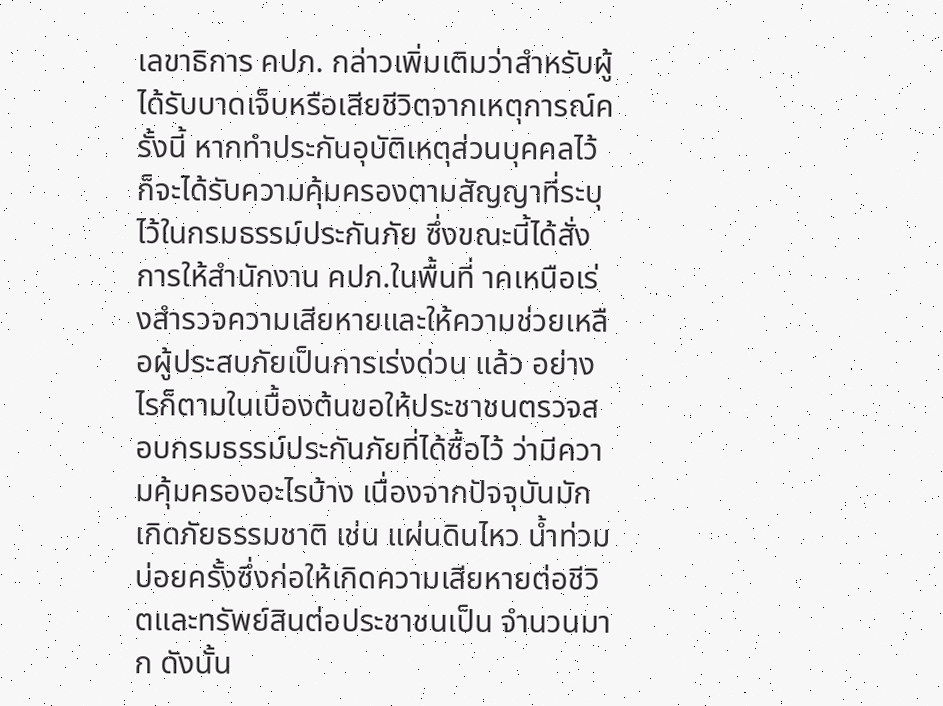เลขาธิการ คปภ. กล่าวเพิ่มเติมว่าสำหรับผู้ได้รับบาดเจ็บหรือเสียชีวิตจากเหตุการณ์ครั้งนี้ หากทำประกันอุบัติเหตุส่วนบุคคลไว้ก็จะได้รับความคุ้มครองตามสัญญาที่ระบุ ไว้ในกรมธรรม์ประกันภัย ซึ่งขณะนี้ได้สั่งการให้สำนักงาน คปภ.ในพื้นที่ าคเหนือเร่งสำรวจความเสียหายและให้ความช่วยเหลือผู้ประสบภัยเป็นการเร่งด่วน แล้ว อย่างไรก็ตามในเบื้องต้นขอให้ประชาชนตรวจสอบกรมธรรม์ประกันภัยที่ได้ซื้อไว้ ว่ามีความคุ้มครองอะไรบ้าง เนื่องจากปัจจุบันมักเกิดภัยธรรมชาติ เช่น แผ่นดินไหว น้ำท่วม บ่อยครั้งซึ่งก่อให้เกิดความเสียหายต่อชีวิตและทรัพย์สินต่อประชาชนเป็น จำนวนมาก ดังนั้น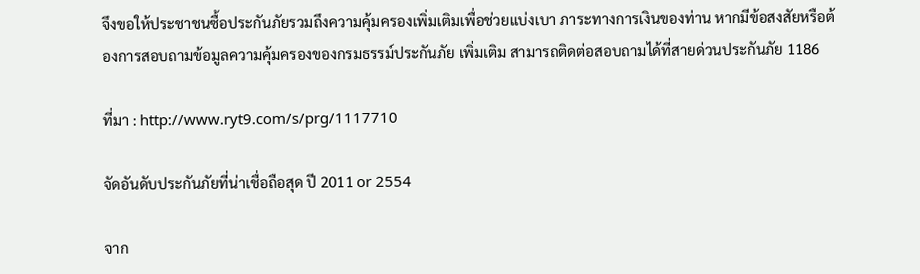จึงขอให้ประชาชนซื้อประกันภัยรวมถึงความคุ้มครองเพิ่มเติมเพื่อช่วยแบ่งเบา ภาระทางการเงินของท่าน หากมีข้อสงสัยหรือต้องการสอบถามข้อมูลความคุ้มครองของกรมธรรม์ประกันภัย เพิ่มเติม สามารถติดต่อสอบถามได้ที่สายด่วนประกันภัย 1186

ที่มา : http://www.ryt9.com/s/prg/1117710

จัดอันดับประกันภัยที่น่าเชื่อถือสุด ปี 2011 or 2554

จาก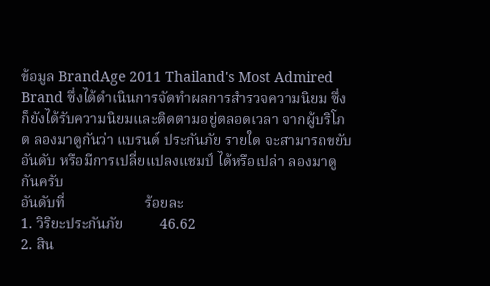ข้อมูล BrandAge 2011 Thailand's Most Admired Brand ซึ่งได้ดำเนินการจัดทำผลการสำรวจความนิยม ซึ่งก็ยังได้รับความนิยมและติดตามอยู่ตลอดเวลา จากผู้บริโภต ลองมาดูกันว่า แบรนด์ ประกันภัย รายใด จะสามารถขยับอันดับ หรือมีการเปลี่ยแปลงแชมป์ ได้หรือเปล่า ลองมาดูกันครับ
อันดับที่                      ร้อยละ
1. วิริยะประกันภัย          46.62
2. สิน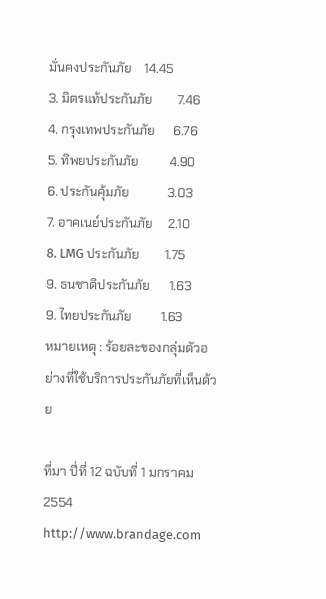มั่นคงประกันภัย    14.45
3. มิตรแท้ประกันภัย        7.46
4. กรุงเทพประกันภัย      6.76
5. ทิพยประกันภัย          4.90
6. ประกันคุ้มภัย            3.03
7. อาคเนย์ประกันภัย     2.10
8. LMG ประกันภัย        1.75
9. ธนชาติประกันภัย      1.63
9. ไทยประกันภัย         1.63
หมายเหตุ : ร้อยละของกลุ่มตัวอย่างที่ใช้บริการประกันภัยที่เห็นด้วย

ที่มา ปี่ที่ 12 ฉบับที่ 1 มกราคม 2554  http://www.brandage.com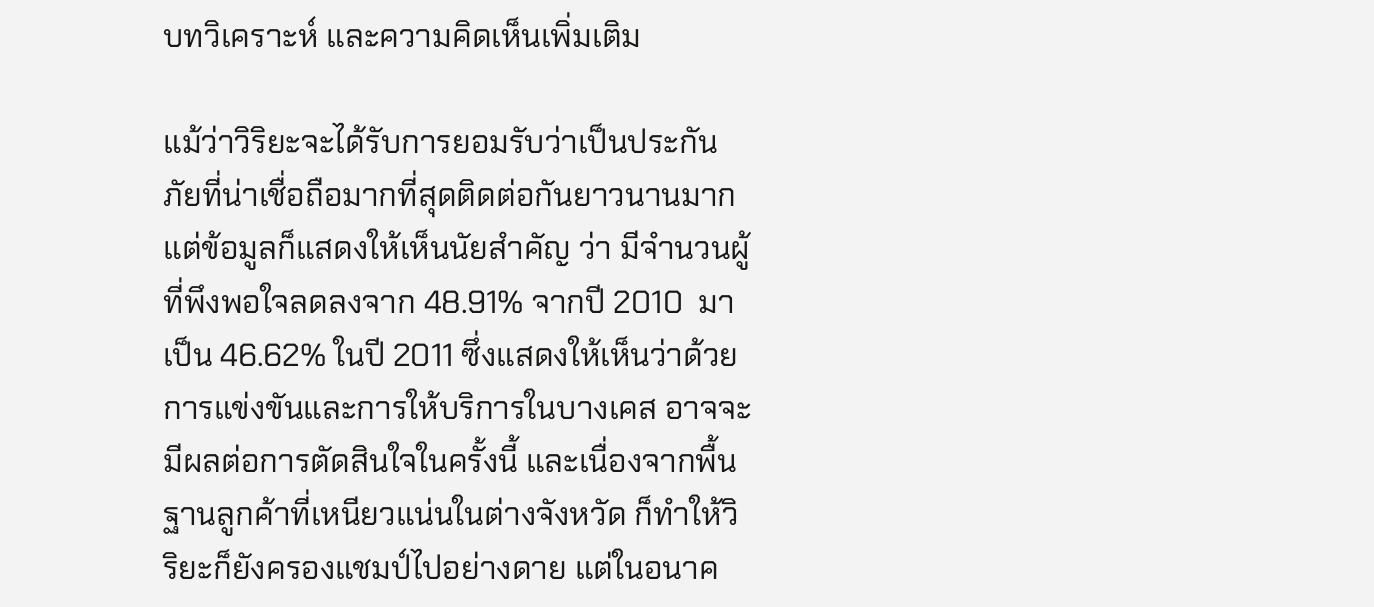บทวิเคราะห์ และความคิดเห็นเพิ่มเติม

แม้ว่าวิริยะจะได้รับการยอมรับว่าเป็นประกันภัยที่น่าเชื่อถือมากที่สุดติดต่อกันยาวนานมาก แต่ข้อมูลก็แสดงให้เห็นนัยสำคัญ ว่า มีจำนวนผู้ที่พึงพอใจลดลงจาก 48.91% จากปี 2010  มาเป็น 46.62% ในปี 2011 ซึ่งแสดงให้เห็นว่าด้วยการแข่งขันและการให้บริการในบางเคส อาจจะมีผลต่อการตัดสินใจในครั้งนี้ และเนื่องจากพื้นฐานลูกค้าที่เหนียวแน่นในต่างจังหวัด ก็ทำให้วิริยะก็ยังครองแชมป์ไปอย่างดาย แต่ในอนาค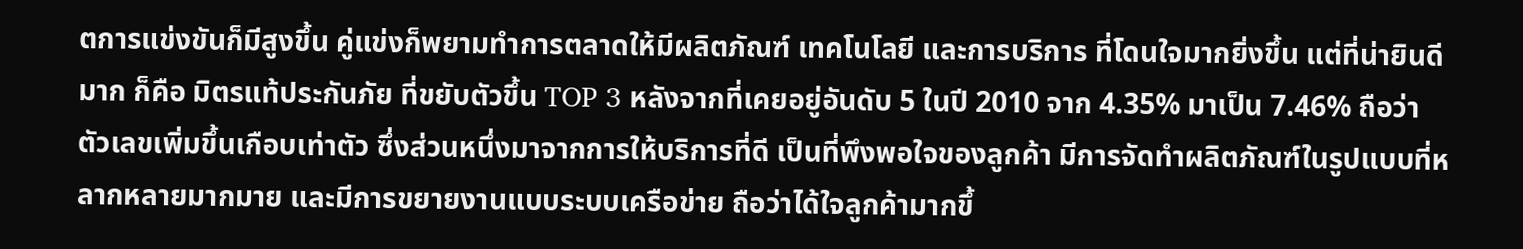ตการแข่งขันก็มีสูงขึ้น คู่แข่งก็พยามทำการตลาดให้มีผลิตภัณฑ์ เทคโนโลยี และการบริการ ที่โดนใจมากยิ่งขึ้น แต่ที่น่ายินดีมาก ก็คือ มิตรแท้ประกันภัย ที่ขยับตัวขึ้น TOP 3 หลังจากที่เคยอยู่อันดับ 5 ในปี 2010 จาก 4.35% มาเป็น 7.46% ถือว่าตัวเลขเพิ่มขึ้นเกือบเท่าตัว ซึ่งส่วนหนึ่งมาจากการให้บริการที่ดี เป็นที่พึงพอใจของลูกค้า มีการจัดทำผลิตภัณฑ์ในรูปแบบที่หลากหลายมากมาย และมีการขยายงานแบบระบบเครือข่าย ถือว่าได้ใจลูกค้ามากขึ้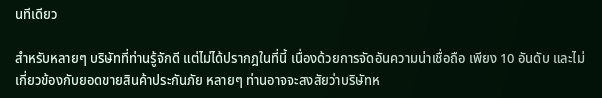นทีเดียว

สำหรับหลายๆ บริษัทที่ท่านรู้จักดี แต่ไม่ได้ปรากฎในที่นี้ เนื่องด้วยการจัดอันความน่าเชื่อถือ เพียง 10 อันดับ และไม่เกี่ยวข้องกับยอดขายสินค้าประกันภัย หลายๆ ท่านอาจจะสงสัยว่าบริษัทห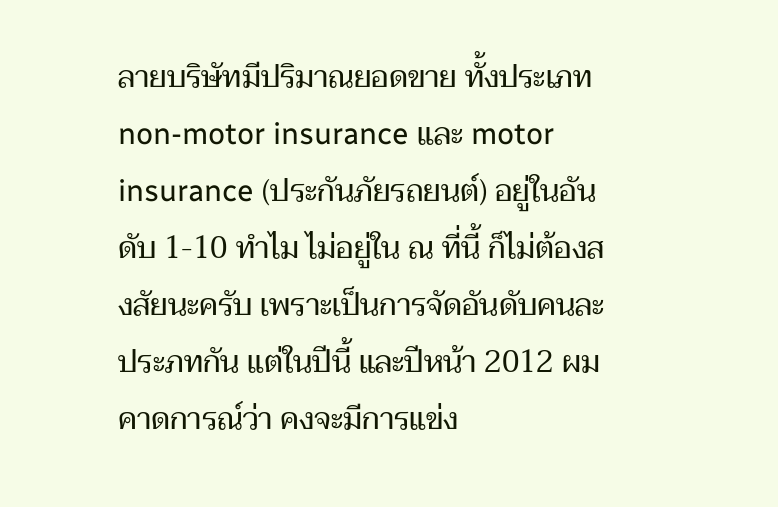ลายบริษัทมีปริมาณยอดขาย ทั้งประเภท non-motor insurance และ motor insurance (ประกันภัยรถยนต์) อยู่ในอันดับ 1-10 ทำไม ไม่อยู่ใน ณ ที่นี้ ก็ไม่ต้องสงสัยนะครับ เพราะเป็นการจัดอันดับคนละประภทกัน แต่ในปีนี้ และปีหน้า 2012 ผมคาดการณ์ว่า คงจะมีการแข่ง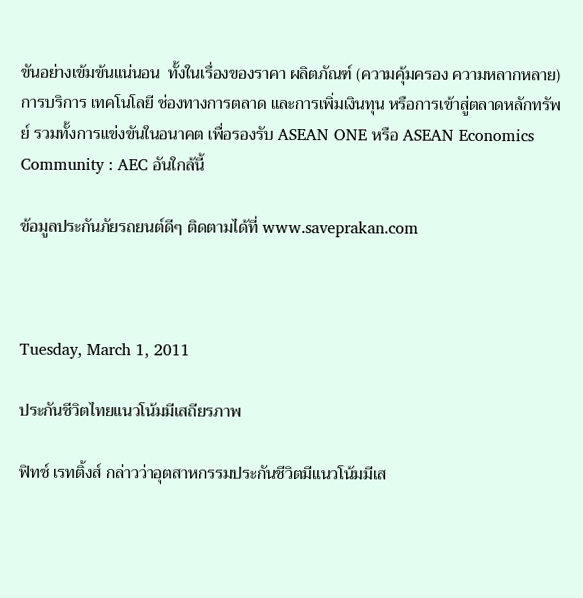ขันอย่างเข้มข้นแน่นอน  ทั้งในเรื่องของราคา ผลิตภัณฑ์ (ความคุ้มครอง ความหลากหลาย) การบริการ เทคโนโลยี ช่องทางการตลาด และการเพิ่มเงินทุน หรือการเข้าสู่ตลาดหลักทรัพย์ รวมทั้งการแข่งขันในอนาคต เพื่อรองรับ ASEAN ONE หรือ ASEAN Economics Community : AEC อันใกล้นี้

ข้อมูลประกันภัยรถยนต์ดีๆ ติดตามได้ที่ www.saveprakan.com



Tuesday, March 1, 2011

ประกันชีวิตไทยแนวโน้มมีเสถียรภาพ

ฟิทช์ เรทติ้งส์ กล่าวว่าอุตสาหกรรมประกันชีวิตมีแนวโน้มมีเส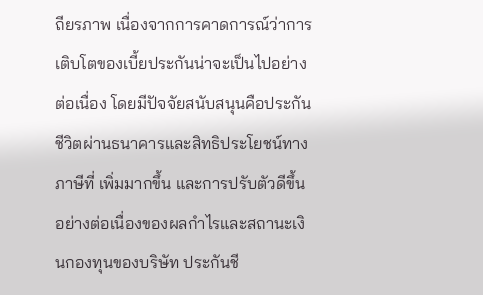ถียรภาพ เนื่องจากการคาดการณ์ว่าการเติบโตของเบี้ยประกันน่าจะเป็นไปอย่างต่อเนื่อง โดยมีปัจจัยสนับสนุนคือประกันชีวิตผ่านธนาคารและสิทธิประโยชน์ทางภาษีที่ เพิ่มมากขึ้น และการปรับตัวดีขึ้นอย่างต่อเนื่องของผลกำไรและสถานะเงินกองทุนของบริษัท ประกันชี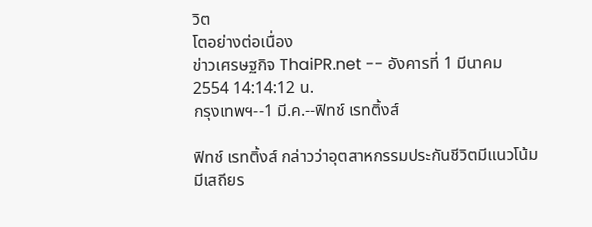วิต
โตอย่างต่อเนื่อง
ข่าวเศรษฐกิจ ThaiPR.net -- อังคารที่ 1 มีนาคม 2554 14:14:12 น.
กรุงเทพฯ--1 มี.ค.--ฟิทช์ เรทติ้งส์

ฟิทช์ เรทติ้งส์ กล่าวว่าอุตสาหกรรมประกันชีวิตมีแนวโน้มมีเสถียร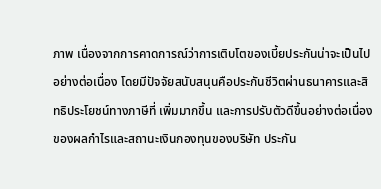ภาพ เนื่องจากการคาดการณ์ว่าการเติบโตของเบี้ยประกันน่าจะเป็นไปอย่างต่อเนื่อง โดยมีปัจจัยสนับสนุนคือประกันชีวิตผ่านธนาคารและสิทธิประโยชน์ทางภาษีที่ เพิ่มมากขึ้น และการปรับตัวดีขึ้นอย่างต่อเนื่องของผลกำไรและสถานะเงินกองทุนของบริษัท ประกัน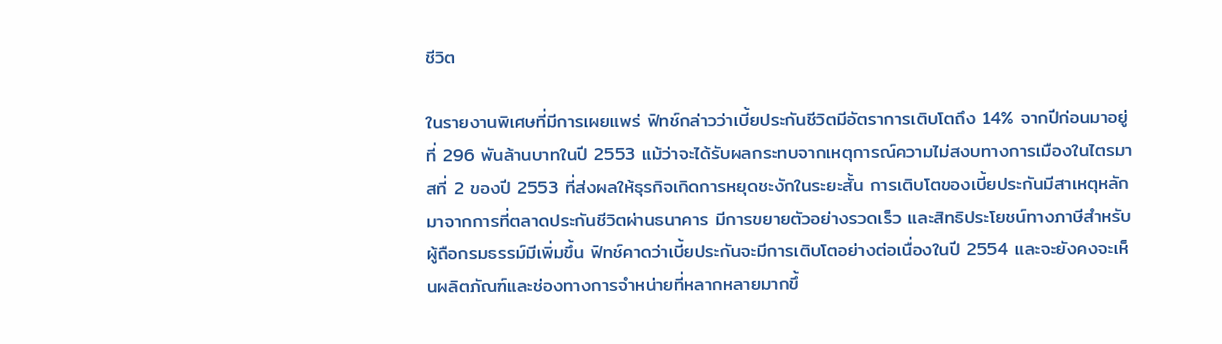ชีวิต

ในรายงานพิเศษที่มีการเผยแพร่ ฟิทช์กล่าวว่าเบี้ยประกันชีวิตมีอัตราการเติบโตถึง 14% จากปีก่อนมาอยู่ที่ 296 พันล้านบาทในปี 2553 แม้ว่าจะได้รับผลกระทบจากเหตุการณ์ความไม่สงบทางการเมืองในไตรมาสที่ 2 ของปี 2553 ที่ส่งผลให้ธุรกิจเกิดการหยุดชะงักในระยะสั้น การเติบโตของเบี้ยประกันมีสาเหตุหลักมาจากการที่ตลาดประกันชีวิตผ่านธนาคาร มีการขยายตัวอย่างรวดเร็ว และสิทธิประโยชน์ทางภาษีสำหรับผู้ถือกรมธรรม์มีเพิ่มขึ้น ฟิทช์คาดว่าเบี้ยประกันจะมีการเติบโตอย่างต่อเนื่องในปี 2554 และจะยังคงจะเห็นผลิตภัณฑ์และช่องทางการจำหน่ายที่หลากหลายมากขึ้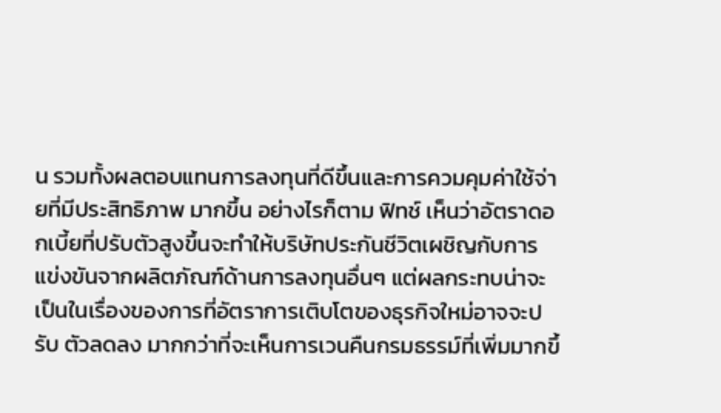น รวมทั้งผลตอบแทนการลงทุนที่ดีขึ้นและการควมคุมค่าใช้จ่ายที่มีประสิทธิภาพ มากขึ้น อย่างไรก็ตาม ฟิทช์ เห็นว่าอัตราดอกเบี้ยที่ปรับตัวสูงขึ้นจะทำให้บริษัทประกันชีวิตเผชิญกับการ แข่งขันจากผลิตภัณฑ์ด้านการลงทุนอื่นๆ แต่ผลกระทบน่าจะเป็นในเรื่องของการที่อัตราการเติบโตของธุรกิจใหม่อาจจะปรับ ตัวลดลง มากกว่าที่จะเห็นการเวนคืนกรมธรรม์ที่เพิ่มมากขึ้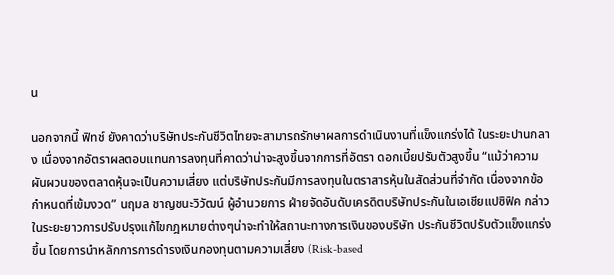น

นอกจากนี้ ฟิทช์ ยังคาดว่าบริษัทประกันชีวิตไทยจะสามารถรักษาผลการดำเนินงานที่แข็งแกร่งได้ ในระยะปานกลาง เนื่องจากอัตราผลตอบแทนการลงทุนที่คาดว่าน่าจะสูงขึ้นจากการที่อัตรา ดอกเบี้ยปรับตัวสูงขึ้น “แม้ว่าความผันผวนของตลาดหุ้นจะเป็นความเสี่ยง แต่บริษัทประกันมีการลงทุนในตราสารหุ้นในสัดส่วนที่จำกัด เนื่องจากข้อกำหนดที่เข้มงวด” นฤมล ชาญชนะวิวัฒน์ ผู้อำนวยการ ฝ่ายจัดอันดับเครดิตบริษัทประกันในเอเชียแปซิฟิค กล่าว ในระยะยาวการปรับปรุงแก้ไขกฎหมายต่างๆน่าจะทำให้สถานะทางการเงินของบริษัท ประกันชีวิตปรับตัวแข็งแกร่งขึ้น โดยการนำหลักการการดำรงเงินกองทุนตามความเสี่ยง (Risk-based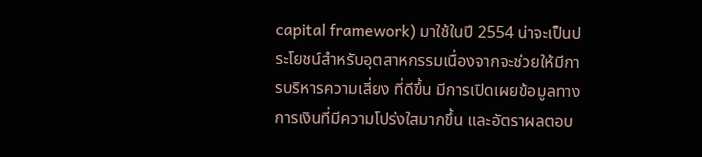capital framework) มาใช้ในปี 2554 น่าจะเป็นประโยชน์สำหรับอุตสาหกรรมเนื่องจากจะช่วยให้มีการบริหารความเสี่ยง ที่ดีขึ้น มีการเปิดเผยข้อมูลทางการเงินที่มีความโปร่งใสมากขึ้น และอัตราผลตอบ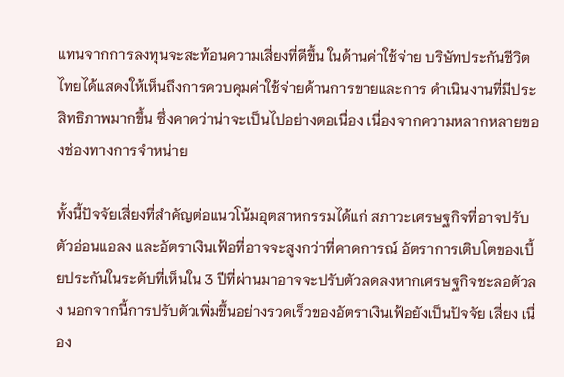แทนจากการลงทุนจะสะท้อนความเสี่ยงที่ดีขึ้น ในด้านค่าใช้จ่าย บริษัทประกันชีวิตไทยได้แสดงให้เห็นถึงการควบคุมค่าใช้จ่ายด้านการขายและการ ดำเนินงานที่มีประสิทธิภาพมากขึ้น ซึ่งคาดว่าน่าจะเป็นไปอย่างตอเนื่อง เนื่องจากความหลากหลายของช่องทางการจำหน่าย

ทั้งนี้ปัจจัยเสี่ยงที่สำคัญต่อแนวโน้มอุตสาหกรรมได้แก่ สภาวะเศรษฐกิจที่อาจปรับตัวอ่อนแอลง และอัตราเงินเฟ้อที่อาจจะสูงกว่าที่คาดการณ์ อัตราการเติบโตของเบี้ยประกันในระดับที่เห็นใน 3 ปีที่ผ่านมาอาจจะปรับตัวลดลงหากเศรษฐกิจชะลอตัวลง นอกจากนี้การปรับตัวเพิ่มขึ้นอย่างรวดเร็วของอัตราเงินเฟ้อยังเป็นปัจจัย เสี่ยง เนื่อง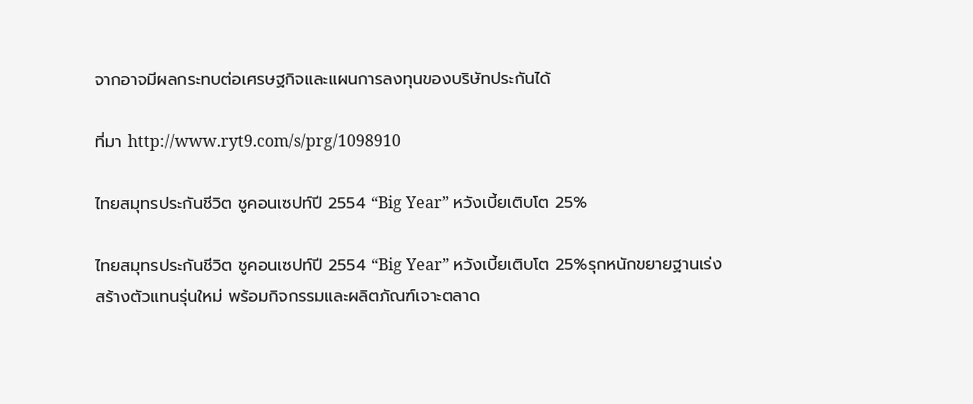จากอาจมีผลกระทบต่อเศรษฐกิจและแผนการลงทุนของบริษัทประกันได้

ที่มา http://www.ryt9.com/s/prg/1098910

ไทยสมุทรประกันชีวิต ชูคอนเซปท์ปี 2554 “Big Year” หวังเบี้ยเติบโต 25%

ไทยสมุทรประกันชีวิต ชูคอนเซปท์ปี 2554 “Big Year” หวังเบี้ยเติบโต 25%รุกหนักขยายฐานเร่งสร้างตัวแทนรุ่นใหม่ พร้อมกิจกรรมและผลิตภัณฑ์เจาะตลาด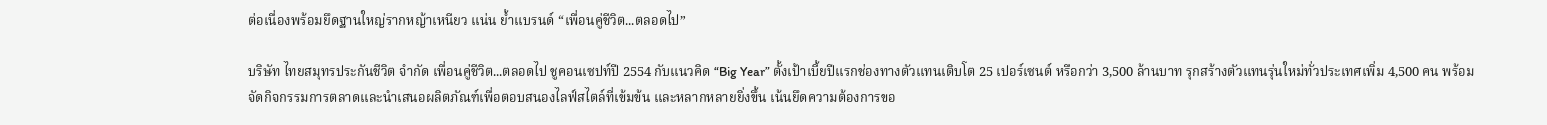ต่อเนื่องพร้อมยึดฐานใหญ่รากหญ้าเหนียว แน่น ย้ำแบรนด์ “เพื่อนคู่ชีวิต...ตลอดไป”

บริษัท ไทยสมุทรประกันชีวิต จำกัด เพื่อนคู่ชีวิต...ตลอดไป ชูคอนเซปท์ปี 2554 กับแนวคิด “Big Year” ตั้งเป้าเบี้ยปีแรกช่องทางตัวแทนเติบโต 25 เปอร์เซนต์ หรือกว่า 3,500 ล้านบาท รุกสร้างตัวแทนรุ่นใหม่ทั่วประเทศเพิ่ม 4,500 คน พร้อมจัดกิจกรรมการตลาดและนำเสนอผลิตภัณฑ์เพื่อตอบสนองไลฟ์สไตล์ที่เข้มข้น และหลากหลายยิ่งขึ้น เน้นยึดความต้องการขอ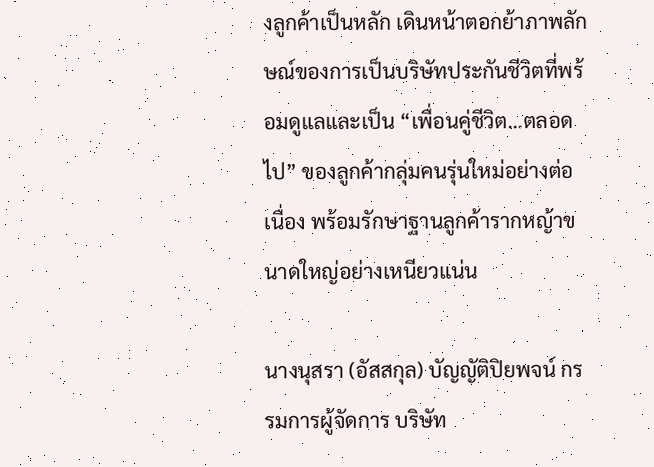งลูกค้าเป็นหลัก เดินหน้าตอกย้าภาพลักษณ์ของการเป็นบริษัทประกันชีวิตที่พร้อมดูแลและเป็น “เพื่อนคู่ชีวิต...ตลอดไป” ของลูกค้ากลุ่มคนรุ่นใหม่อย่างต่อเนื่อง พร้อมรักษาฐานลูกค้ารากหญ้าขนาดใหญ่อย่างเหนียวแน่น

นางนุสรา (อัสสกุล) บัญญัติปิยพจน์ กรรมการผู้จัดการ บริษัท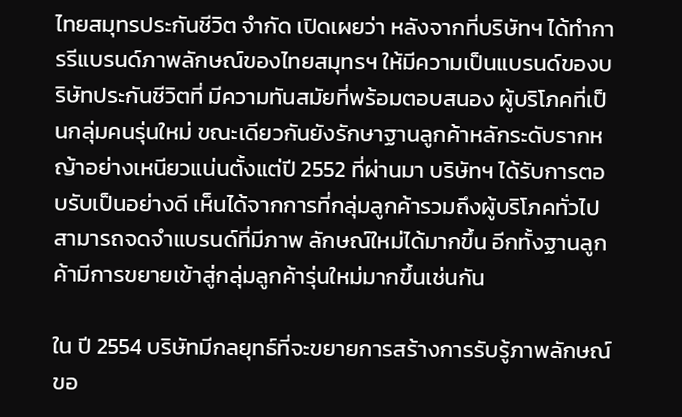ไทยสมุทรประกันชีวิต จำกัด เปิดเผยว่า หลังจากที่บริษัทฯ ได้ทำการรีแบรนด์ภาพลักษณ์ของไทยสมุทรฯ ให้มีความเป็นแบรนด์ของบริษัทประกันชีวิตที่ มีความทันสมัยที่พร้อมตอบสนอง ผู้บริโภคที่เป็นกลุ่มคนรุ่นใหม่ ขณะเดียวกันยังรักษาฐานลูกค้าหลักระดับรากหญ้าอย่างเหนียวแน่นตั้งแต่ปี 2552 ที่ผ่านมา บริษัทฯ ได้รับการตอบรับเป็นอย่างดี เห็นได้จากการที่กลุ่มลูกค้ารวมถึงผู้บริโภคทั่วไปสามารถจดจำแบรนด์ที่มีภาพ ลักษณ์ใหม่ได้มากขึ้น อีกทั้งฐานลูกค้ามีการขยายเข้าสู่กลุ่มลูกค้ารุ่นใหม่มากขึ้นเช่นกัน

ใน ปี 2554 บริษัทมีกลยุทธ์ที่จะขยายการสร้างการรับรู้ภาพลักษณ์ขอ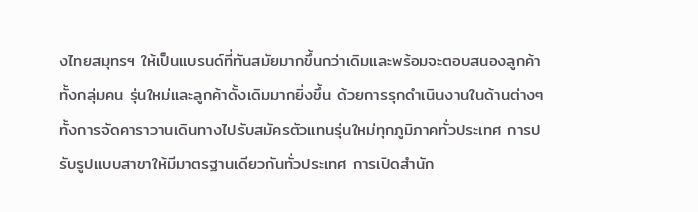งไทยสมุทรฯ ให้เป็นแบรนด์ที่ทันสมัยมากขึ้นกว่าเดิมและพร้อมจะตอบสนองลูกค้าทั้งกลุ่มคน รุ่นใหม่และลูกค้าดั้งเดิมมากยิ่งขึ้น ด้วยการรุกดำเนินงานในด้านต่างๆ ทั้งการจัดคาราวานเดินทางไปรับสมัครตัวแทนรุ่นใหม่ทุกภูมิภาคทั่วประเทศ การปรับรูปแบบสาขาให้มีมาตรฐานเดียวกันทั่วประเทศ การเปิดสำนัก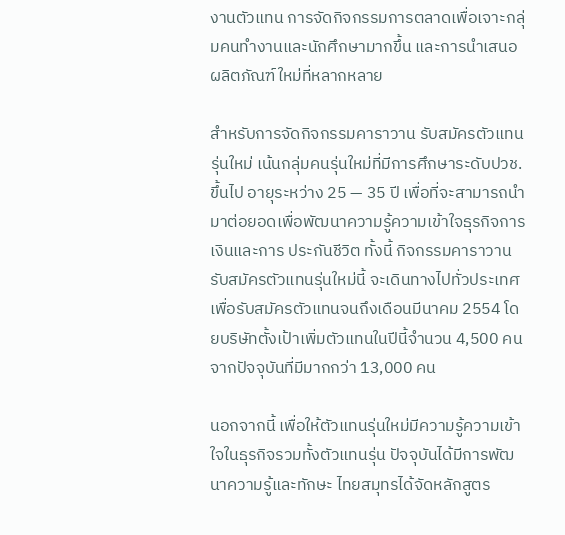งานตัวแทน การจัดกิจกรรมการตลาดเพื่อเจาะกลุ่มคนทำงานและนักศึกษามากขึ้น และการนำเสนอผลิตภัณฑ์ใหม่ที่หลากหลาย

สำหรับการจัดกิจกรรมคาราวาน รับสมัครตัวแทนรุ่นใหม่ เน้นกลุ่มคนรุ่นใหม่ที่มีการศึกษาระดับปวช.ขึ้นไป อายุระหว่าง 25 — 35 ปี เพื่อที่จะสามารถนำมาต่อยอดเพื่อพัฒนาความรู้ความเข้าใจธุรกิจการเงินและการ ประกันชีวิต ทั้งนี้ กิจกรรมคาราวานรับสมัครตัวแทนรุ่นใหม่นี้ จะเดินทางไปทั่วประเทศเพื่อรับสมัครตัวแทนจนถึงเดือนมีนาคม 2554 โดยบริษัทตั้งเป้าเพิ่มตัวแทนในปีนี้จำนวน 4,500 คนจากปัจจุบันที่มีมากกว่า 13,000 คน

นอกจากนี้ เพื่อให้ตัวแทนรุ่นใหม่มีความรู้ความเข้าใจในธุรกิจรวมทั้งตัวแทนรุ่น ปัจจุบันได้มีการพัฒนาความรู้และทักษะ ไทยสมุทรได้จัดหลักสูตร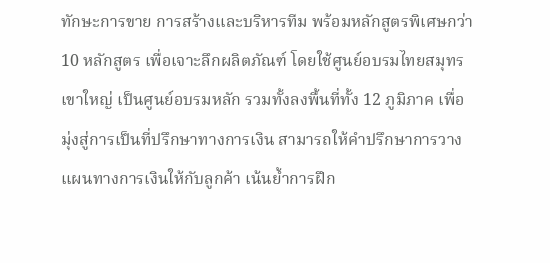ทักษะการขาย การสร้างและบริหารทีม พร้อมหลักสูตรพิเศษกว่า 10 หลักสูตร เพื่อเจาะลึกผลิตภัณฑ์ โดยใช้ศูนย์อบรมไทยสมุทร เขาใหญ่ เป็นศูนย์อบรมหลัก รวมทั้งลงพื้นที่ทั้ง 12 ภูมิภาค เพื่อมุ่งสู่การเป็นที่ปรึกษาทางการเงิน สามารถให้คำปรึกษาการวางแผนทางการเงินให้กับลูกค้า เน้นย้ำการฝึก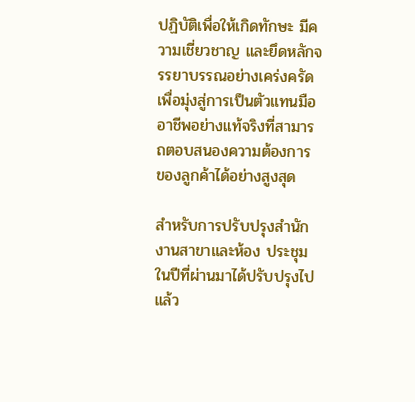ปฏิบัติเพื่อให้เกิดทักษะ มีความเชี่ยวชาญ และยึดหลักจรรยาบรรณอย่างเคร่งครัด เพื่อมุ่งสู่การเป็นตัวแทนมืออาชีพอย่างแท้จริงที่สามารถตอบสนองความต้องการ ของลูกค้าได้อย่างสูงสุด

สำหรับการปรับปรุงสำนักงานสาขาและห้อง ประชุมในปีที่ผ่านมาได้ปรับปรุงไป แล้ว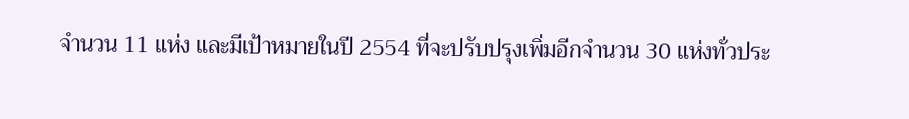จำนวน 11 แห่ง และมีเป้าหมายในปี 2554 ที่จะปรับปรุงเพิ่มอีกจำนวน 30 แห่งทั่วประ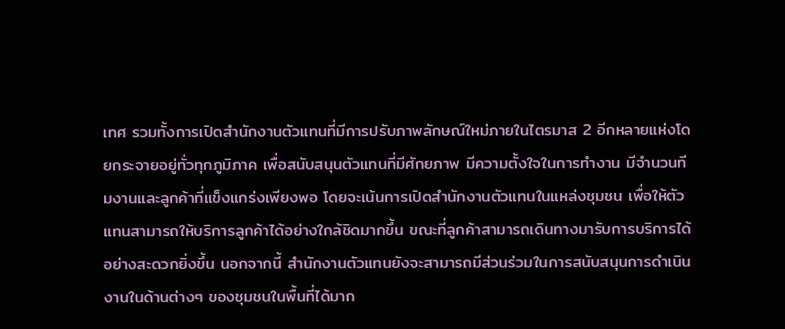เทศ รวมทั้งการเปิดสำนักงานตัวแทนที่มีการปรับภาพลักษณ์ใหม่ภายในไตรมาส 2 อีกหลายแห่งโดยกระจายอยู่ทั่วทุกภูมิภาค เพื่อสนับสนุนตัวแทนที่มีศักยภาพ มีความตั้งใจในการทำงาน มีจำนวนทีมงานและลูกค้าที่แข็งแกร่งเพียงพอ โดยจะเน้นการเปิดสำนักงานตัวแทนในแหล่งชุมชน เพื่อให้ตัวแทนสามารถให้บริการลูกค้าได้อย่างใกล้ชิดมากขึ้น ขณะที่ลูกค้าสามารถเดินทางมารับการบริการได้อย่างสะดวกยิ่งขึ้น นอกจากนี้ สำนักงานตัวแทนยังจะสามารถมีส่วนร่วมในการสนับสนุนการดำเนินงานในด้านต่างๆ ของชุมชนในพื้นที่ได้มาก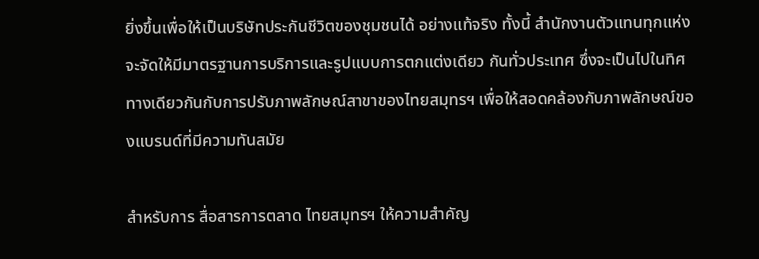ยิ่งขึ้นเพื่อให้เป็นบริษัทประกันชีวิตของชุมชนได้ อย่างแท้จริง ทั้งนี้ สำนักงานตัวแทนทุกแห่งจะจัดให้มีมาตรฐานการบริการและรูปแบบการตกแต่งเดียว กันทั่วประเทศ ซึ่งจะเป็นไปในทิศทางเดียวกันกับการปรับภาพลักษณ์สาขาของไทยสมุทรฯ เพื่อให้สอดคล้องกับภาพลักษณ์ของแบรนด์ที่มีความทันสมัย

สำหรับการ สื่อสารการตลาด ไทยสมุทรฯ ให้ความสำคัญ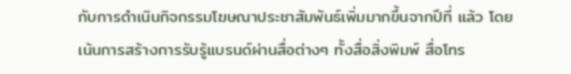กับการดำเนินกิจกรรมโฆษณาประชาสัมพันธ์เพิ่มมากขึ้นจากปีที่ แล้ว โดยเน้นการสร้างการรับรู้แบรนด์ผ่านสื่อต่างๆ ทั้งสื่อสิ่งพิมพ์ สื่อโทร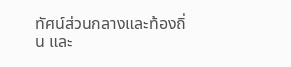ทัศน์ส่วนกลางและท้องถิ่น และ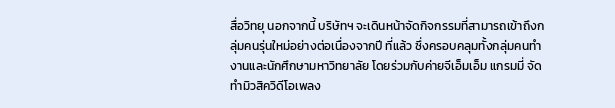สื่อวิทยุ นอกจากนี้ บริษัทฯ จะเดินหน้าจัดกิจกรรมที่สามารถเข้าถึงกลุ่มคนรุ่นใหม่อย่างต่อเนื่องจากปี ที่แล้ว ซึ่งครอบคลุมทั้งกลุ่มคนทำงานและนักศึกษามหาวิทยาลัย โดยร่วมกับค่ายจีเอ็มเอ็ม แกรมมี่ จัดทำมิวสิควิดีโอเพลง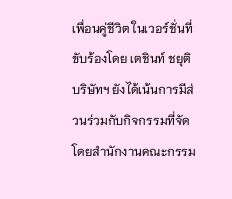เพื่อนคู่ชีวิต ในเวอร์ชั่นที่ขับร้องโดย เตชินท์ ชยุติ บริษัทฯ ยังได้เน้นการมีส่วนร่วมกับกิจกรรมที่จัดโดยสำนักงานคณะกรรม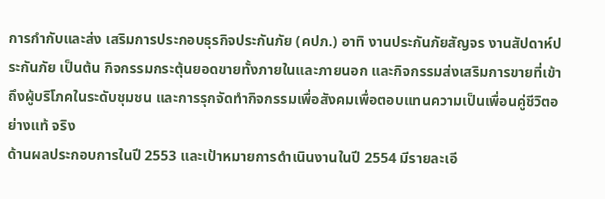การกำกับและส่ง เสริมการประกอบธุรกิจประกันภัย (คปภ.) อาทิ งานประกันภัยสัญจร งานสัปดาห์ประกันภัย เป็นต้น กิจกรรมกระตุ้นยอดขายทั้งภายในและภายนอก และกิจกรรมส่งเสริมการขายที่เข้าถึงผู้บริโภคในระดับชุมชน และการรุกจัดทำกิจกรรมเพื่อสังคมเพื่อตอบแทนความเป็นเพื่อนคู่ชีวิตอย่างแท้ จริง
ด้านผลประกอบการในปี 2553 และเป้าหมายการดำเนินงานในปี 2554 มีรายละเอี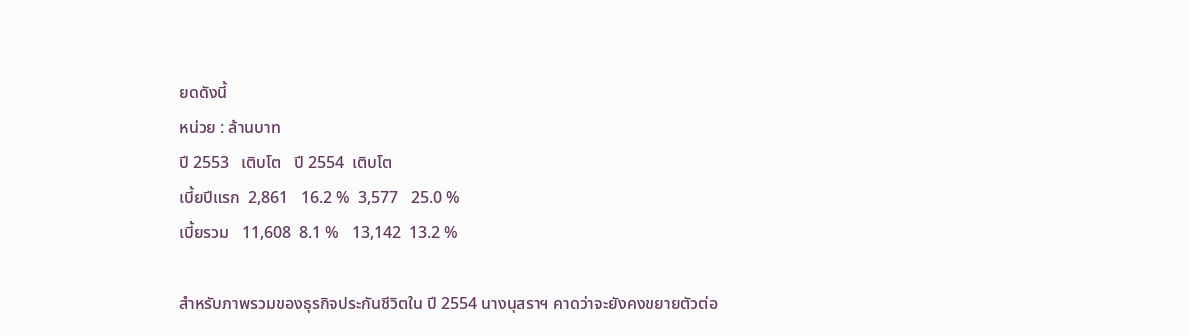ยดดังนี้
หน่วย : ล้านบาท
ปี 2553   เติบโต   ปี 2554  เติบโต
เบี้ยปีแรก  2,861   16.2 %  3,577   25.0 %
เบี้ยรวม   11,608  8.1 %   13,142  13.2 %

สำหรับภาพรวมของธุรกิจประกันชีวิตใน ปี 2554 นางนุสราฯ คาดว่าจะยังคงขยายตัวต่อ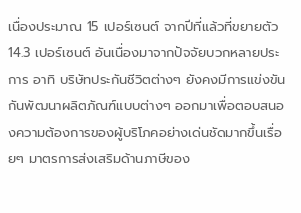เนื่องประมาณ 15 เปอร์เซนต์ จากปีที่แล้วที่ขยายตัว 14.3 เปอร์เซนต์ อันเนื่องมาจากปัจจัยบวกหลายประการ อาทิ บริษัทประกันชีวิตต่างๆ ยังคงมีการแข่งขันกันพัฒนาผลิตภัณฑ์แบบต่างๆ ออกมาเพื่อตอบสนองความต้องการของผู้บริโภคอย่างเด่นชัดมากขึ้นเรื่อยๆ มาตรการส่งเสริมด้านภาษีของ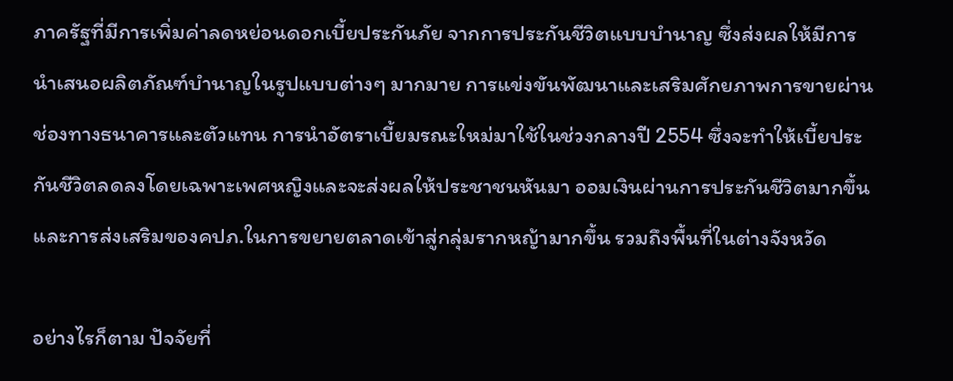ภาครัฐที่มีการเพิ่มค่าลดหย่อนดอกเบี้ยประกันภัย จากการประกันชีวิตแบบบำนาญ ซึ่งส่งผลให้มีการนำเสนอผลิตภัณฑ์บำนาญในรูปแบบต่างๆ มากมาย การแข่งขันพัฒนาและเสริมศักยภาพการขายผ่านช่องทางธนาคารและตัวแทน การนำอัตราเบี้ยมรณะใหม่มาใช้ในช่วงกลางปี 2554 ซึ่งจะทำให้เบี้ยประกันชีวิตลดลงโดยเฉพาะเพศหญิงและจะส่งผลให้ประชาชนหันมา ออมเงินผ่านการประกันชีวิตมากขึ้น และการส่งเสริมของคปภ.ในการขยายตลาดเข้าสู่กลุ่มรากหญ้ามากขึ้น รวมถึงพื้นที่ในต่างจังหวัด

อย่างไรก็ตาม ปัจจัยที่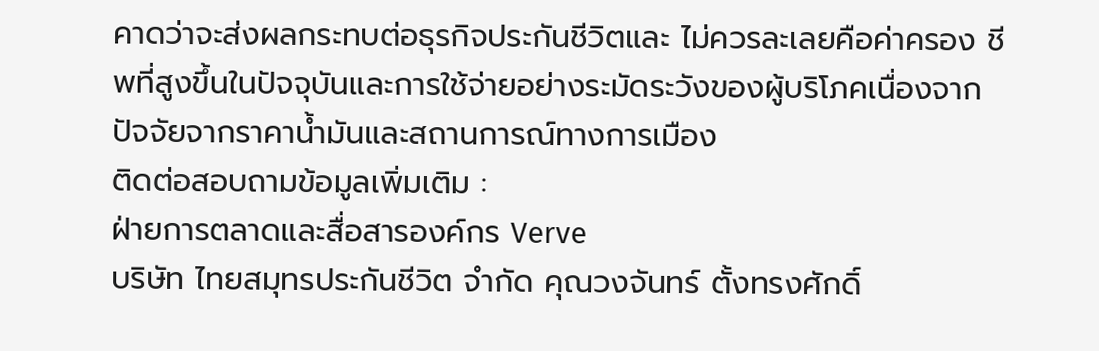คาดว่าจะส่งผลกระทบต่อธุรกิจประกันชีวิตและ ไม่ควรละเลยคือค่าครอง ชีพที่สูงขึ้นในปัจจุบันและการใช้จ่ายอย่างระมัดระวังของผู้บริโภคเนื่องจาก ปัจจัยจากราคาน้ำมันและสถานการณ์ทางการเมือง
ติดต่อสอบถามข้อมูลเพิ่มเติม :
ฝ่ายการตลาดและสื่อสารองค์กร Verve
บริษัท ไทยสมุทรประกันชีวิต จำกัด คุณวงจันทร์ ตั้งทรงศักดิ์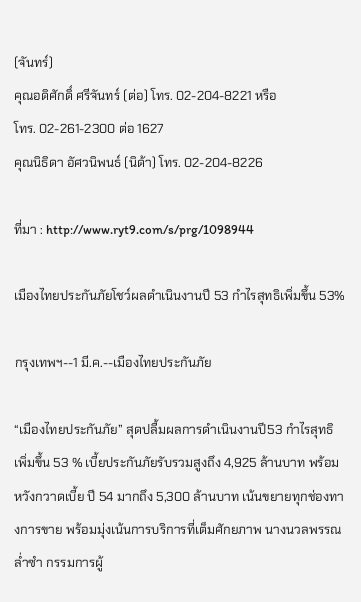(จันทร์)
คุณอดิศักดิ์ ศรีจันทร์ (ต่อ) โทร. 02-204-8221 หรือ
โทร. 02-261-2300 ต่อ 1627
คุณนิธิดา อัศวนิพนธ์ (นิด้า) โทร. 02-204-8226

ที่มา : http://www.ryt9.com/s/prg/1098944

เมืองไทยประกันภัยโชว์ผลดำเนินงานปี 53 กำไรสุทธิเพิ่มขึ้น 53%

กรุงเทพฯ--1 มี.ค.--เมืองไทยประกันภัย

“เมืองไทยประกันภัย” สุดปลื้มผลการดำเนินงานปี53 กำไรสุทธิเพิ่มขึ้น 53 % เบี้ยประกันภัยรับรวมสูงถึง 4,925 ล้านบาท พร้อมหวังกวาดเบี้ย ปี 54 มากถึง 5,300 ล้านบาท เน้นขยายทุกช่องทางการขาย พร้อมมุ่งเน้นการบริการที่เต็มศักยภาพ นางนวลพรรณ ล่ำซำ กรรมการผู้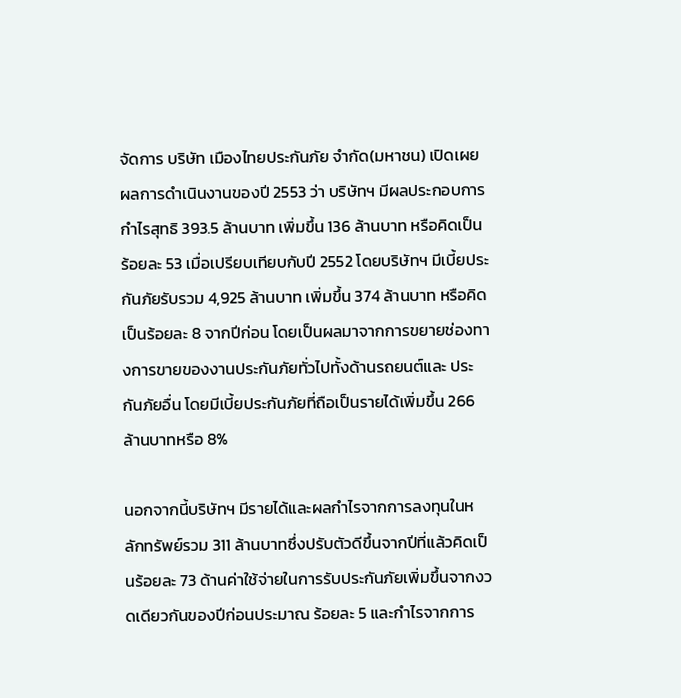จัดการ บริษัท เมืองไทยประกันภัย จำกัด(มหาชน) เปิดเผย ผลการดำเนินงานของปี 2553 ว่า บริษัทฯ มีผลประกอบการกำไรสุทธิ 393.5 ล้านบาท เพิ่มขึ้น 136 ล้านบาท หรือคิดเป็นร้อยละ 53 เมื่อเปรียบเทียบกับปี 2552 โดยบริษัทฯ มีเบี้ยประกันภัยรับรวม 4,925 ล้านบาท เพิ่มขึ้น 374 ล้านบาท หรือคิดเป็นร้อยละ 8 จากปีก่อน โดยเป็นผลมาจากการขยายช่องทางการขายของงานประกันภัยทั่วไปทั้งด้านรถยนต์และ ประกันภัยอื่น โดยมีเบี้ยประกันภัยที่ถือเป็นรายได้เพิ่มขึ้น 266 ล้านบาทหรือ 8%

นอกจากนี้บริษัทฯ มีรายได้และผลกำไรจากการลงทุนในหลักทรัพย์รวม 311 ล้านบาทซึ่งปรับตัวดีขึ้นจากปีที่แล้วคิดเป็นร้อยละ 73 ด้านค่าใช้จ่ายในการรับประกันภัยเพิ่มขึ้นจากงวดเดียวกันของปีก่อนประมาณ ร้อยละ 5 และกำไรจากการ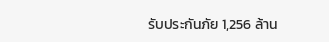รับประกันภัย 1,256 ล้าน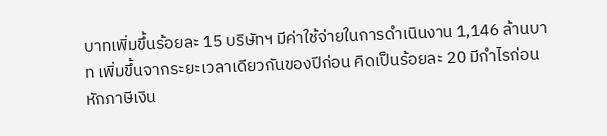บาทเพิ่มขึ้นร้อยละ 15 บริษัทฯ มีค่าใช้จ่ายในการดำเนินงาน 1,146 ล้านบาท เพิ่มขึ้นจากระยะเวลาเดียวกันของปีก่อน คิดเป็นร้อยละ 20 มีกำไรก่อนหักภาษีเงิน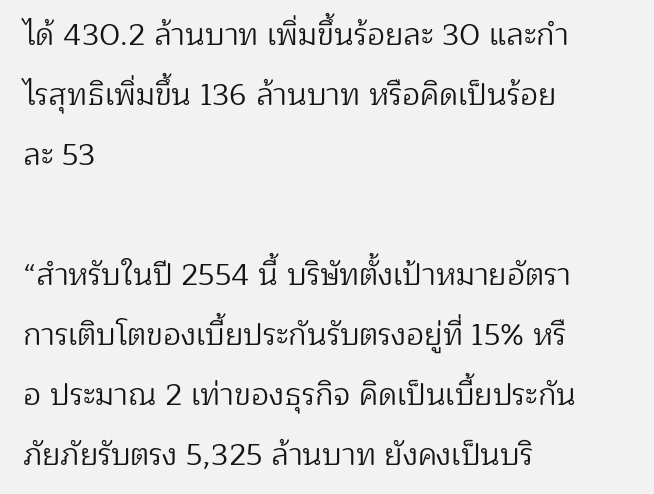ได้ 430.2 ล้านบาท เพิ่มขึ้นร้อยละ 30 และกำไรสุทธิเพิ่มขึ้น 136 ล้านบาท หรือคิดเป็นร้อยละ 53

“สำหรับในปี 2554 นี้ บริษัทตั้งเป้าหมายอัตราการเติบโตของเบี้ยประกันรับตรงอยู่ที่ 15% หรือ ประมาณ 2 เท่าของธุรกิจ คิดเป็นเบี้ยประกันภัยภัยรับตรง 5,325 ล้านบาท ยังคงเป็นบริ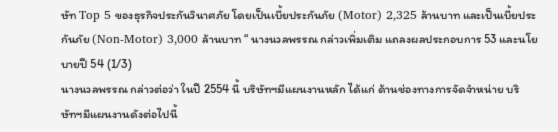ษัท Top 5 ของธุรกิจประกันวินาศภัย โดยเป็นเบี้ยประกันภัย (Motor) 2,325 ล้านบาท และเป็นเบี้ยประกันภัย (Non-Motor) 3,000 ล้านบาท “ นางนวลพรรณ กล่าวเพิ่มเติม แถลงผลประกอบการ 53 และนโยบายปี 54 (1/3)
นางนวลพรรณ กล่าวต่อว่า ในปี 2554 นี้ บริษัทฯมีแผนงานหลัก ได้แก่ ด้านช่องทางการจัดจำหน่าย บริษัทฯมีแผนงานดังต่อไปนี้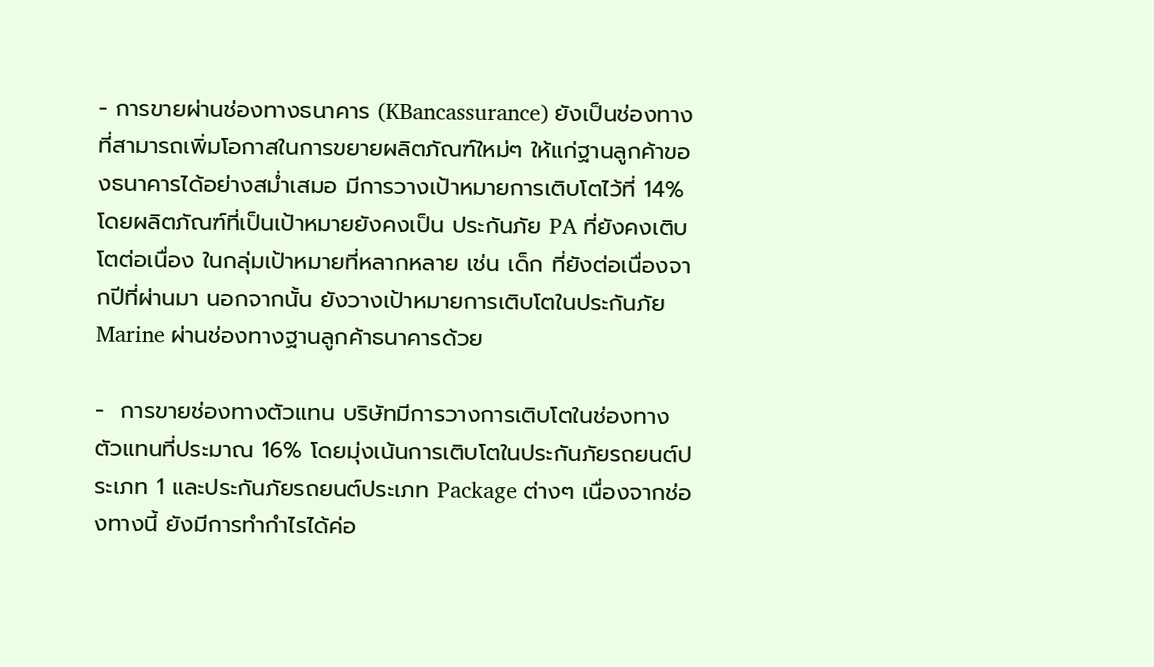- การขายผ่านช่องทางธนาคาร (KBancassurance) ยังเป็นช่องทางที่สามารถเพิ่มโอกาสในการขยายผลิตภัณฑ์ใหม่ๆ ให้แก่ฐานลูกค้าของธนาคารได้อย่างสม่ำเสมอ มีการวางเป้าหมายการเติบโตไว้ที่ 14% โดยผลิตภัณฑ์ที่เป็นเป้าหมายยังคงเป็น ประกันภัย PA ที่ยังคงเติบโตต่อเนื่อง ในกลุ่มเป้าหมายที่หลากหลาย เช่น เด็ก ที่ยังต่อเนื่องจากปีที่ผ่านมา นอกจากนั้น ยังวางเป้าหมายการเติบโตในประกันภัย Marine ผ่านช่องทางฐานลูกค้าธนาคารด้วย

-  การขายช่องทางตัวแทน บริษัทมีการวางการเติบโตในช่องทางตัวแทนที่ประมาณ 16% โดยมุ่งเน้นการเติบโตในประกันภัยรถยนต์ประเภท 1 และประกันภัยรถยนต์ประเภท Package ต่างๆ เนื่องจากช่องทางนี้ ยังมีการทำกำไรได้ค่อ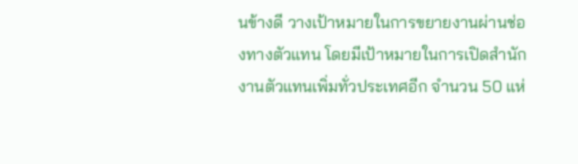นข้างดี วางเป้าหมายในการขยายงานผ่านช่องทางตัวแทน โดยมีเป้าหมายในการเปิดสำนักงานตัวแทนเพิ่มทั่วประเทศอีก จำนวน 50 แห่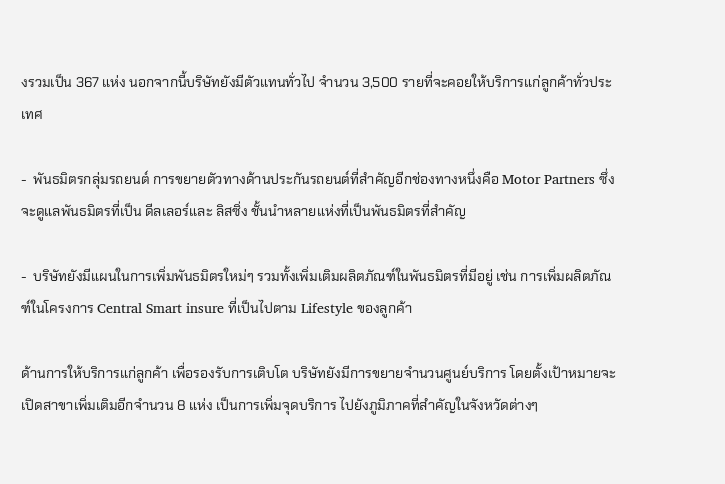งรวมเป็น 367 แห่ง นอกจากนี้บริษัทยังมีตัวแทนทั่วไป จำนวน 3,500 รายที่จะคอยให้บริการแก่ลูกค้าทั่วประเทศ

-  พันธมิตรกลุ่มรถยนต์ การขยายตัวทางด้านประกันรถยนต์ที่สำคัญอีกช่องทางหนึ่งคือ Motor Partners ซึ่งจะดูแลพันธมิตรที่เป็น ดีลเลอร์และ ลิสซิ่ง ชั้นนำหลายแห่งที่เป็นพันธมิตรที่สำคัญ

-  บริษัทยังมีแผนในการเพิ่มพันธมิตรใหม่ๆ รวมทั้งเพิ่มเติมผลิตภัณฑ์ในพันธมิตรที่มีอยู่ เช่น การเพิ่มผลิตภัณฑ์ในโครงการ Central Smart insure ที่เป็นไปตาม Lifestyle ของลูกค้า

ด้านการให้บริการแก่ลูกค้า เพื่อรองรับการเติบโต บริษัทยังมีการขยายจำนวนศูนย์บริการ โดยตั้งเป้าหมายจะเปิดสาขาเพิ่มเติมอีกจำนวน 8 แห่ง เป็นการเพิ่มจุดบริการ ไปยังภูมิภาคที่สำคัญในจังหวัดต่างๆ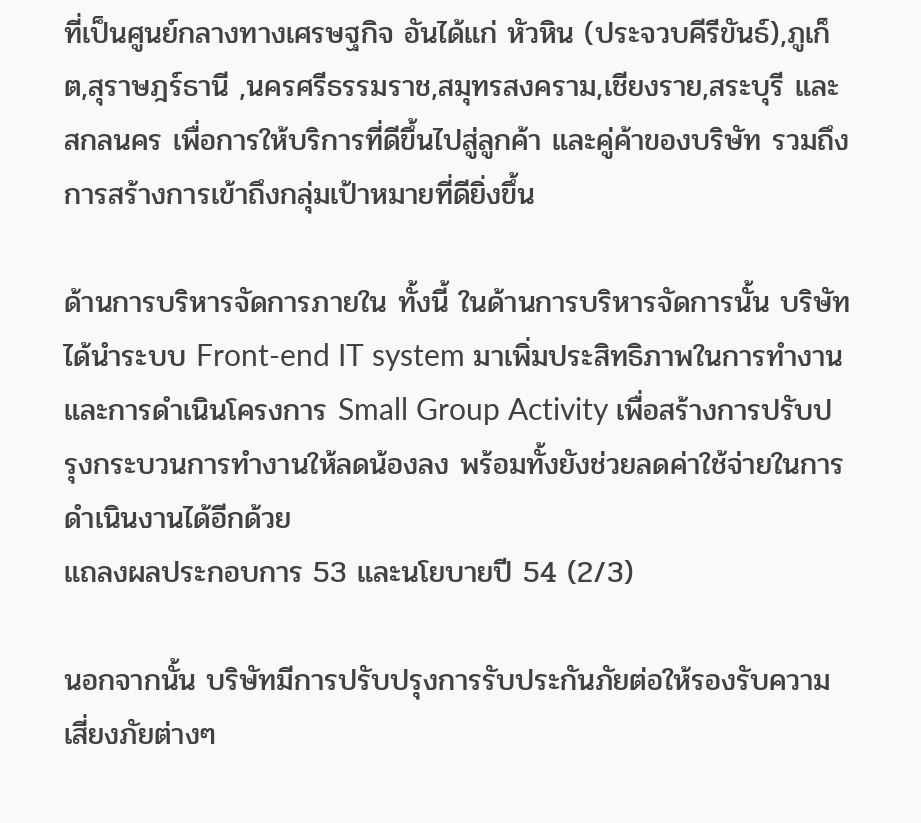ที่เป็นศูนย์กลางทางเศรษฐกิจ อันได้แก่ หัวหิน (ประจวบคีรีขันธ์),ภูเก็ต,สุราษฎร์ธานี ,นครศรีธรรมราช,สมุทรสงคราม,เชียงราย,สระบุรี และสกลนคร เพื่อการให้บริการที่ดีขึ้นไปสู่ลูกค้า และคู่ค้าของบริษัท รวมถึงการสร้างการเข้าถึงกลุ่มเป้าหมายที่ดียิ่งขึ้น

ด้านการบริหารจัดการภายใน ทั้งนี้ ในด้านการบริหารจัดการนั้น บริษัทได้นำระบบ Front-end IT system มาเพิ่มประสิทธิภาพในการทำงาน และการดำเนินโครงการ Small Group Activity เพื่อสร้างการปรับปรุงกระบวนการทำงานให้ลดน้องลง พร้อมทั้งยังช่วยลดค่าใช้จ่ายในการดำเนินงานได้อีกด้วย
แถลงผลประกอบการ 53 และนโยบายปี 54 (2/3)

นอกจากนั้น บริษัทมีการปรับปรุงการรับประกันภัยต่อให้รองรับความเสี่ยงภัยต่างๆ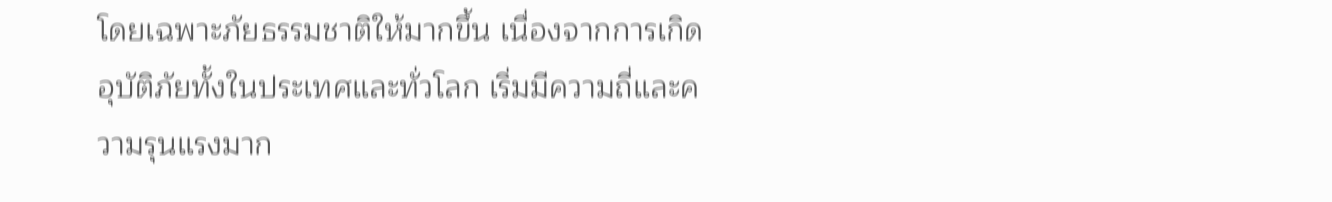โดยเฉพาะภัยธรรมชาติให้มากขึ้น เนื่องจากการเกิดอุบัติภัยทั้งในประเทศและทั่วโลก เริ่มมีความถี่และความรุนแรงมาก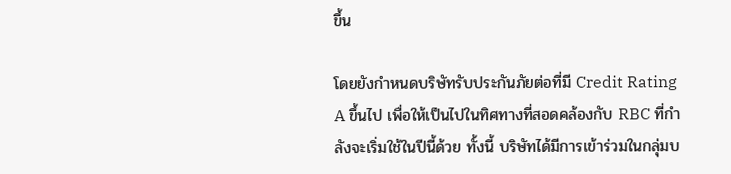ขึ้น

โดยยังกำหนดบริษัทรับประกันภัยต่อที่มี Credit Rating A ขึ้นไป เพื่อให้เป็นไปในทิศทางที่สอดคล้องกับ RBC ที่กำลังจะเริ่มใช้ในปีนี้ด้วย ทั้งนี้ บริษัทได้มีการเข้าร่วมในกลุ่มบ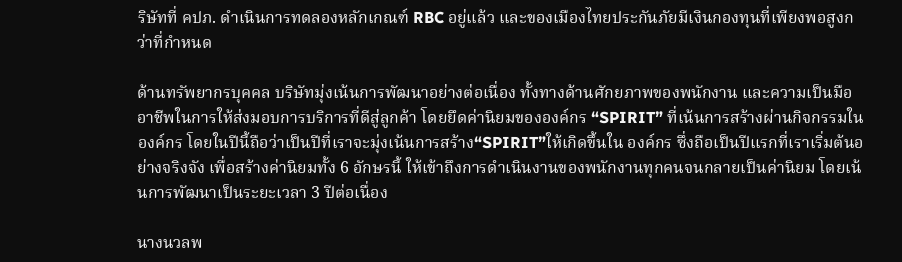ริษัทที่ คปภ. ดำเนินการทดลองหลักเกณฑ์ RBC อยู่แล้ว และของเมืองไทยประกันภัยมีเงินกองทุนที่เพียงพอสูงกว่าที่กำหนด

ด้านทรัพยากรบุคคล บริษัทมุ่งเน้นการพัฒนาอย่างต่อเนื่อง ทั้งทางด้านศักยภาพของพนักงาน และความเป็นมืออาชีพในการให้ส่งมอบการบริการที่ดีสู่ลูกค้า โดยยึดค่านิยมขององค์กร “SPIRIT” ที่เน้นการสร้างผ่านกิจกรรมในองค์กร โดยในปีนี้ถือว่าเป็นปีที่เราจะมุ่งเน้นการสร้าง“SPIRIT”ให้เกิดขึ้นใน องค์กร ซึ่งถือเป็นปีแรกที่เราเริ่มต้นอย่างจริงจัง เพื่อสร้างค่านิยมทั้ง 6 อักษรนี้ ให้เข้าถึงการดำเนินงานของพนักงานทุกคนจนกลายเป็นค่านิยม โดยเน้นการพัฒนาเป็นระยะเวลา 3 ปีต่อเนื่อง

นางนวลพ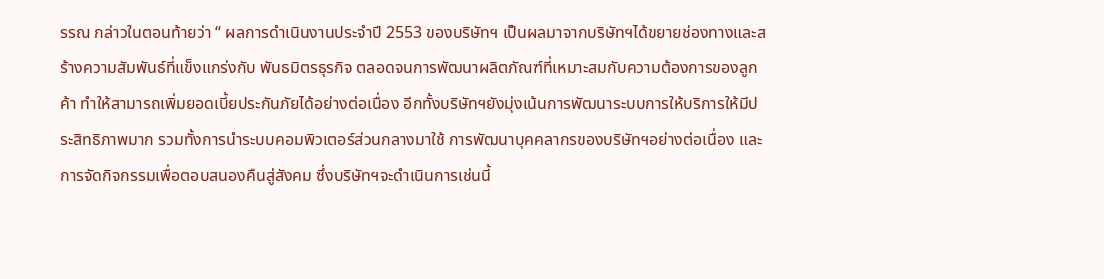รรณ กล่าวในตอนท้ายว่า “ ผลการดำเนินงานประจำปี 2553 ของบริษัทฯ เป็นผลมาจากบริษัทฯได้ขยายช่องทางและสร้างความสัมพันธ์ที่แข็งแกร่งกับ พันธมิตรธุรกิจ ตลอดจนการพัฒนาผลิตภัณฑ์ที่เหมาะสมกับความต้องการของลูกค้า ทำให้สามารถเพิ่มยอดเบี้ยประกันภัยได้อย่างต่อเนื่อง อีกทั้งบริษัทฯยังมุ่งเน้นการพัฒนาระบบการให้บริการให้มีประสิทธิภาพมาก รวมทั้งการนำระบบคอมพิวเตอร์ส่วนกลางมาใช้ การพัฒนาบุคคลากรของบริษัทฯอย่างต่อเนื่อง และการจัดกิจกรรมเพื่อตอบสนองคืนสู่สังคม ซึ่งบริษัทฯจะดำเนินการเช่นนี้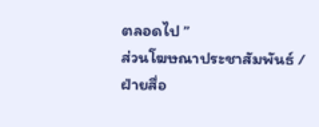ตลอดไป ”
ส่วนโฆษณาประชาสัมพันธ์ / ฝ่ายสื่อ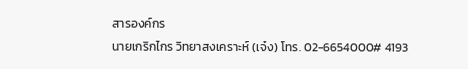สารองค์กร
นายเกริกไกร วิทยาสงเคราะห์ (เจ๋ง) โทร. 02-6654000# 4193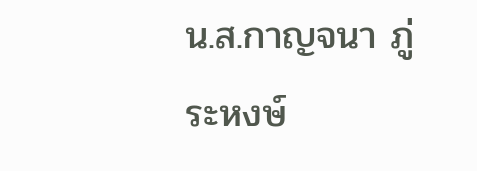น.ส.กาญจนา ภู่ระหงษ์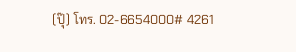(ปุ๊) โทร. 02-6654000# 4261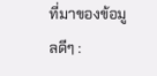ที่มาของข้อมูลดีๆ :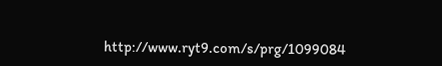http://www.ryt9.com/s/prg/1099084